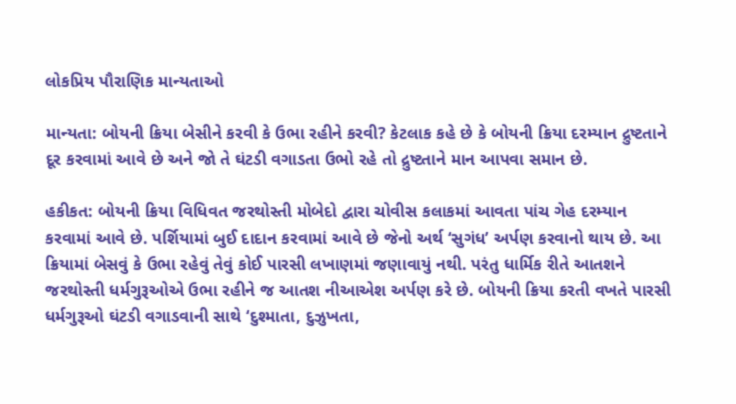લોકપ્રિય પૌરાણિક માન્યતાઓ

માન્યતા: બોયની ક્રિયા બેસીને કરવી કે ઉભા રહીને કરવી? કેટલાક કહે છે કે બોયની ક્રિયા દરમ્યાન દ્રુષ્ટતાને દૂર કરવામાં આવે છે અને જો તે ઘંટડી વગાડતા ઉભો રહે તો દ્રુષ્ટતાને માન આપવા સમાન છે.

હકીકત: બોયની ક્રિયા વિધિવત જરથોસ્તી મોબેદો દ્વારા ચોવીસ કલાકમાં આવતા પાંચ ગેહ દરમ્યાન કરવામાં આવે છે. પર્શિયામાં બુઈ દાદાન કરવામાં આવે છે જેનો અર્થ ‘સુગંધ’ અર્પણ કરવાનો થાય છે. આ ક્રિયામાં બેસવું કે ઉભા રહેવું તેવું કોઈ પારસી લખાણમાં જણાવાયું નથી. પરંતુ ધાર્મિક રીતે આતશને જરથોસ્તી ધર્મગુરૂઓએ ઉભા રહીને જ આતશ નીઆએશ અર્પણ કરે છે. બોયની ક્રિયા કરતી વખતે પારસી ધર્મગુરૂઓ ઘંટડી વગાડવાની સાથે ‘દુશ્માતા, દુઝુખતા,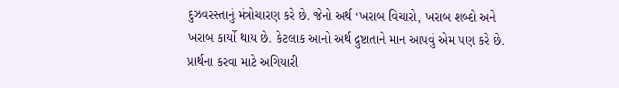દુઝવરસ્તાનું મંત્રોચારણ કરે છે. જેનો અર્થ ‘ખરાબ વિચારો, ખરાબ શબ્દો અને ખરાબ કાર્યો થાય છે. કેટલાક આનો અર્થ દ્રુષ્ટાતાને માન આપવું એમ પણ કરે છે. પ્રાર્થના કરવા માટે અગિયારી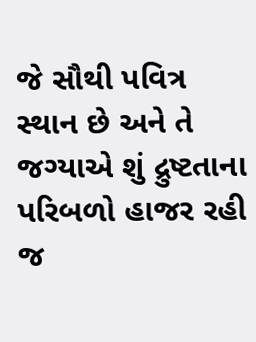જે સૌથી પવિત્ર સ્થાન છે અને તે જગ્યાએ શું દ્રુષ્ટતાના પરિબળો હાજર રહી જ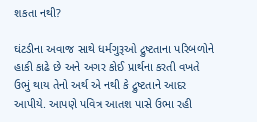શકતા નથી?

ઘંટડીના અવાજ સાથે ધર્મગુરૂઓ દ્રુષ્ટતાના પરિબળોને હાકી કાઢે છે અને અગર કોઈ પ્રાર્થના કરતી વખતે ઉભું થાય તેનો અર્થ એ નથી કે દ્રુષ્ટતાને આદર આપીયે. આપણે પવિત્ર આતશ પાસે ઉભા રહી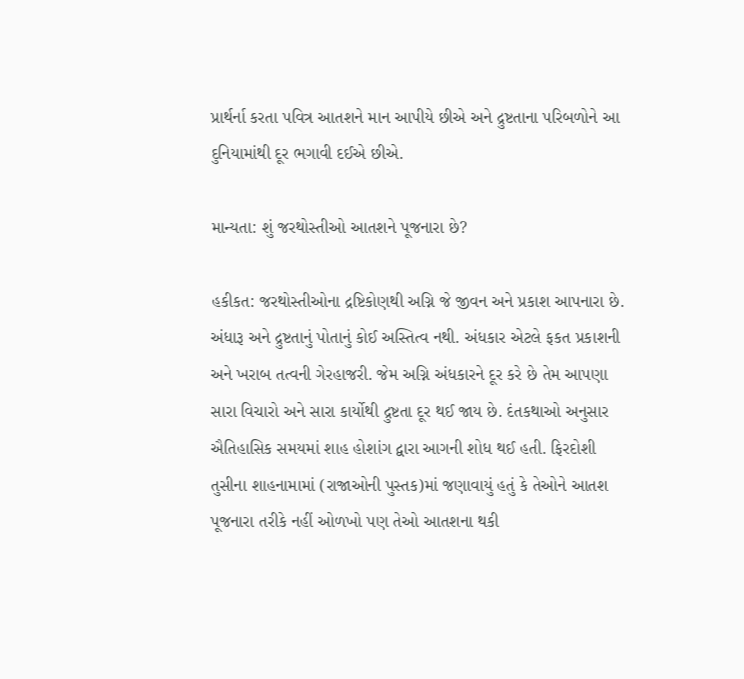પ્રાર્થર્ના કરતા પવિત્ર આતશને માન આપીયે છીએ અને દ્રુષ્ટતાના પરિબળોને આ દુનિયામાંથી દૂર ભગાવી દઈએ છીએ.

માન્યતા: શું જરથોસ્તીઓ આતશને પૂજનારા છે?

હકીકત: જરથોસ્તીઓના દ્રષ્ટિકોણથી અગ્નિ જે જીવન અને પ્રકાશ આપનારા છે. અંધારૂ અને દ્રુષ્ટતાનું પોતાનું કોઈ અસ્તિત્વ નથી. અંધકાર એટલે ફકત પ્રકાશની અને ખરાબ તત્વની ગેરહાજરી. જેમ અગ્નિ અંધકારને દૂર કરે છે તેમ આપણા સારા વિચારો અને સારા કાર્યોથી દ્રુષ્ટતા દૂર થઈ જાય છે. દંતકથાઓ અનુસાર ઐતિહાસિક સમયમાં શાહ હોશાંગ દ્વારા આગની શોધ થઈ હતી. ફિરદોશી તુસીના શાહનામામાં (રાજાઓની પુસ્તક)માં જણાવાયું હતું કે તેઓને આતશ પૂજનારા તરીકે નહીં ઓળખો પણ તેઓ આતશના થકી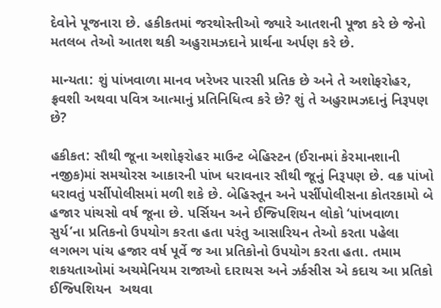દેવોને પૂજનારા છે. હકીકતમાં જરથોસ્તીઓ જ્યારે આતશની પૂજા કરે છે જેનો મતલબ તેઓ આતશ થકી અહુરામઝદાને પ્રાર્થના અર્પણ કરે છે.

માન્યતા: શું પાંખવાળા માનવ ખરેખર પારસી પ્રતિક છે અને તે અશોફરોહર, ફ્રવશી અથવા પવિત્ર આત્માનું પ્રતિનિધિત્વ કરે છે? શું તે અહુરામઝદાનું નિરૂપણ છે?

હકીકત: સૌથી જૂના અશોફરોહર માઉન્ટ બેહિસ્ટન (ઈરાનમાં કેરમાનશાની નજીક)માં સમચોરસ આકારની પાંખ ધરાવનાર સૌથી જૂનું નિરૂપણ છે. વક્ર પાંખો ધરાવતું પર્સીપોલીસમાં મળી શકે છે. બેહિસ્તૂન અને પર્સીપોલીસના કોતરકામો બે હજાર પાંચસો વર્ષ જૂના છે. પર્સિયન અને ઈજ્પિશિયન લોકો ‘પાંખવાળા સુર્ય’ના પ્રતિકનો ઉપયોગ કરતા હતા પરંતુ આસારિયન તેઓ કરતા પહેલા લગભગ પાંચ હજાર વર્ષ પૂર્વે જ આ પ્રતિકોનો ઉપયોગ કરતા હતા. તમામ શકયતાઓમાં અચમેનિયમ રાજાઓ દારાયસ અને ઝર્કસીસ એ કદાચ આ પ્રતિકો ઈજ્પિશિયન  અથવા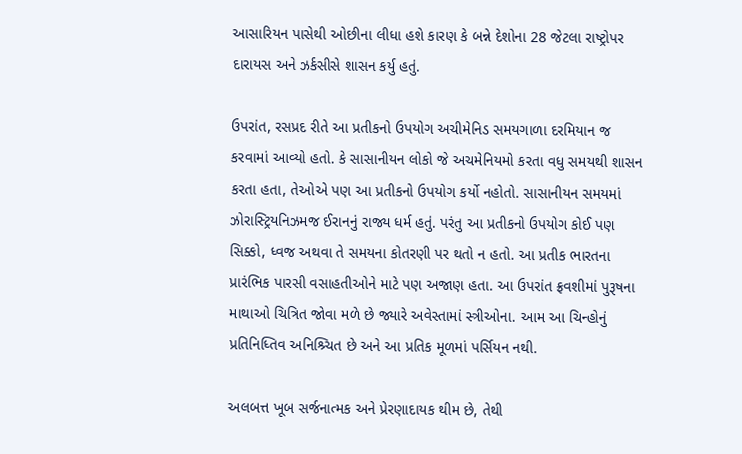આસારિયન પાસેથી ઓછીના લીધા હશે કારણ કે બન્ને દેશોના 28 જેટલા રાષ્ટ્રોપર દારાયસ અને ઝર્કસીસે શાસન કર્યુ હતું.

ઉપરાંત, રસપ્રદ રીતે આ પ્રતીકનો ઉપયોગ અચીમેનિડ સમયગાળા દરમિયાન જ કરવામાં આવ્યો હતો. કે સાસાનીયન લોકો જે અચમેનિયમો કરતા વધુ સમયથી શાસન કરતા હતા, તેઓએ પણ આ પ્રતીકનો ઉપયોગ કર્યો નહોતો. સાસાનીયન સમયમાં ઝોરાસ્ટ્રિયનિઝમજ ઈરાનનું રાજ્ય ધર્મ હતું. પરંતુ આ પ્રતીકનો ઉપયોગ કોઈ પણ સિક્કો, ધ્વજ અથવા તે સમયના કોતરણી પર થતો ન હતો. આ પ્રતીક ભારતના પ્રારંભિક પારસી વસાહતીઓને માટે પણ અજાણ હતા. આ ઉપરાંત ફ્રવશીમાં પુરૂષના માથાઓ ચિત્રિત જોવા મળે છે જ્યારે અવેસ્તામાં સ્ત્રીઓના. આમ આ ચિન્હોનું પ્રતિનિધ્તિવ અનિશ્ર્ચિત છે અને આ પ્રતિક મૂળમાં પર્સિયન નથી.

અલબત્ત ખૂબ સર્જનાત્મક અને પ્રેરણાદાયક થીમ છે, તેથી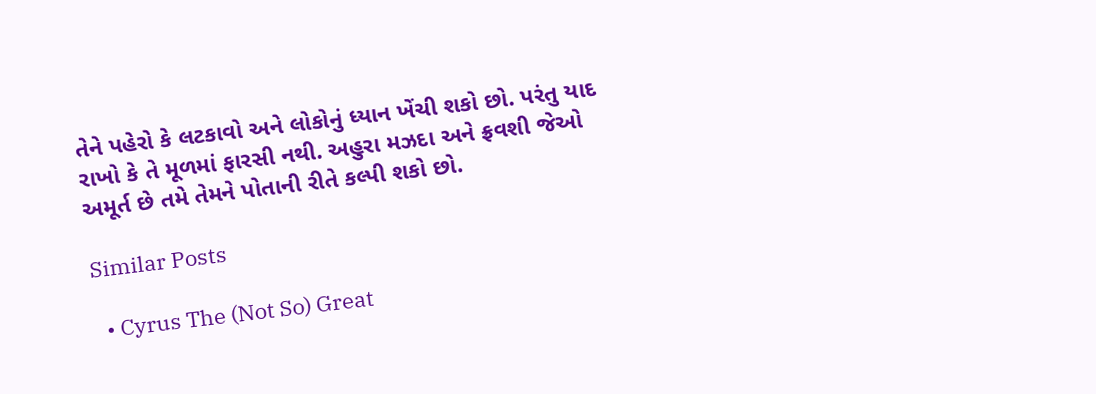તેને પહેરો કે લટકાવો અને લોકોનું ધ્યાન ખેંચી શકો છો. પરંતુ યાદ રાખો કે તે મૂળમાં ફારસી નથી. અહુરા મઝદા અને ફ્રવશી જેઓ અમૂર્ત છે તમે તેમને પોતાની રીતે કલ્પી શકો છો.

Similar Posts

  • Cyrus The (Not So) Great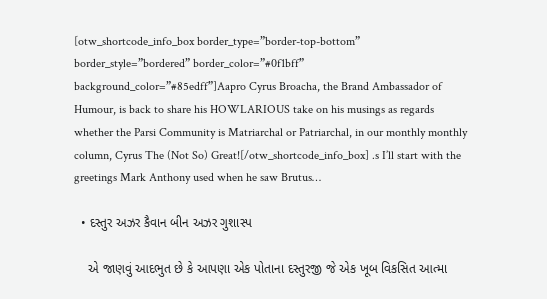[otw_shortcode_info_box border_type=”border-top-bottom” border_style=”bordered” border_color=”#0f1bff” background_color=”#85edff”]Aapro Cyrus Broacha, the Brand Ambassador of Humour, is back to share his HOWLARIOUS take on his musings as regards whether the Parsi Community is Matriarchal or Patriarchal, in our monthly monthly column, Cyrus The (Not So) Great![/otw_shortcode_info_box] .s I’ll start with the greetings Mark Anthony used when he saw Brutus…

  • દસ્તુર અઝર કૈવાન બીન અઝર ગુશાસ્પ

    એ જાણવું આદભુત છે કે આપણા એક પોતાના દસ્તુરજી જે એક ખૂબ વિકસિત આત્મા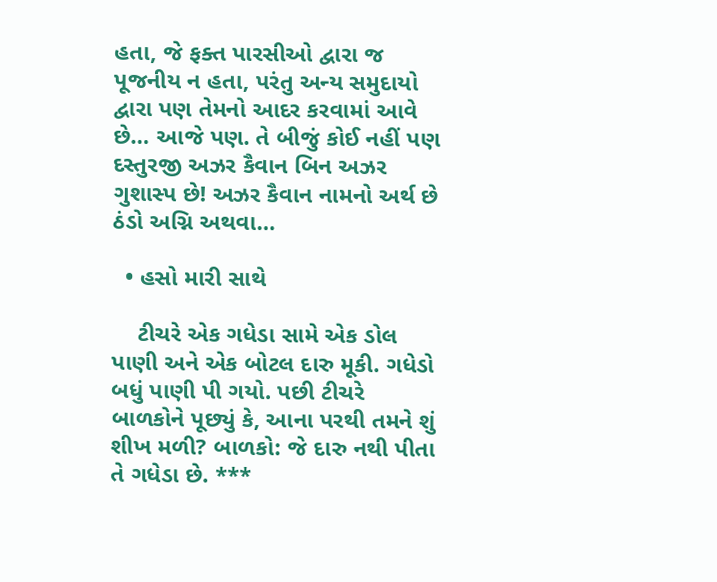હતા, જે ફક્ત પારસીઓ દ્વારા જ પૂજનીય ન હતા, પરંતુ અન્ય સમુદાયો દ્વારા પણ તેમનો આદર કરવામાં આવે છે… આજે પણ. તે બીજું કોઈ નહીં પણ દસ્તુરજી અઝર કૈવાન બિન અઝર ગુશાસ્પ છે! અઝર કૈવાન નામનો અર્થ છે ઠંડો અગ્નિ અથવા…

  • હસો મારી સાથે

    ટીચરે એક ગધેડા સામે એક ડોલ પાણી અને એક બોટલ દારુ મૂકી. ગધેડો બધું પાણી પી ગયો. પછી ટીચરે બાળકોને પૂછ્યું કે, આના પરથી તમને શું શીખ મળી? બાળકો: જે દારુ નથી પીતા તે ગધેડા છે. ***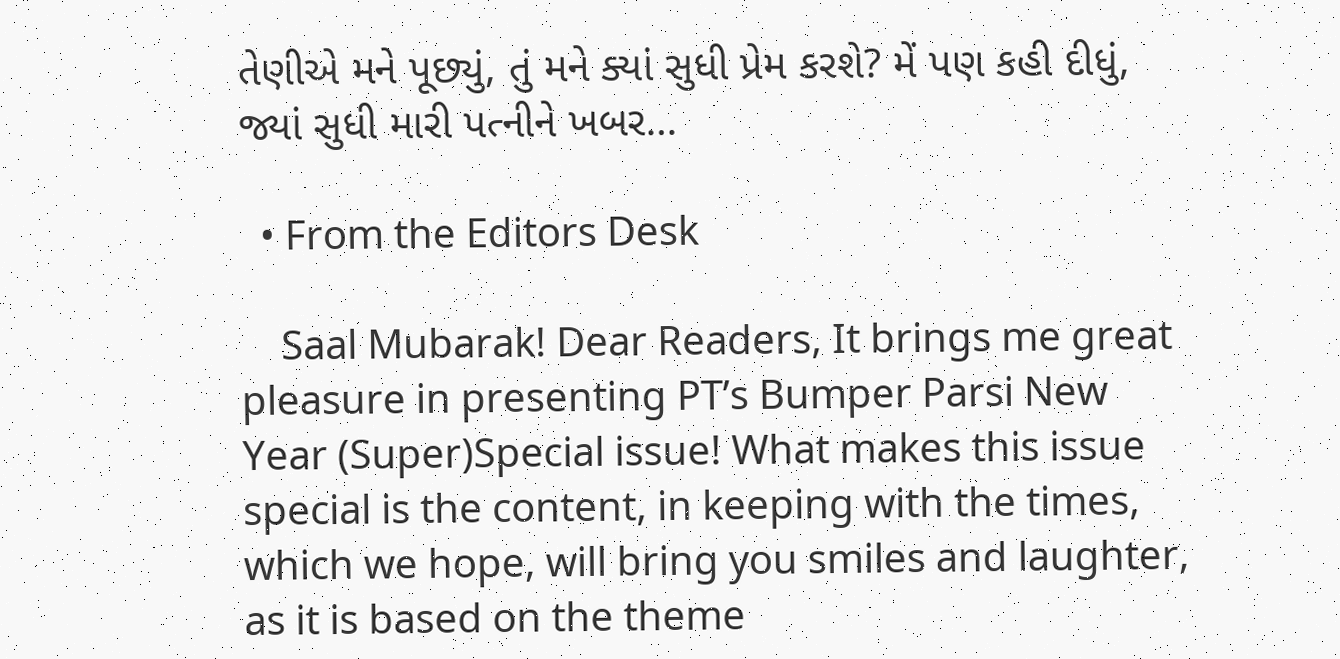તેણીએ મને પૂછ્યું, તું મને ક્યાં સુધી પ્રેમ કરશે? મેં પણ કહી દીધું, જ્યાં સુધી મારી પત્નીને ખબર…

  • From the Editors Desk

    Saal Mubarak! Dear Readers, It brings me great pleasure in presenting PT’s Bumper Parsi New Year (Super)Special issue! What makes this issue special is the content, in keeping with the times, which we hope, will bring you smiles and laughter, as it is based on the theme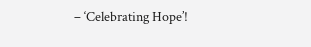– ‘Celebrating Hope’!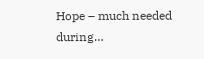Hope – much needed during…